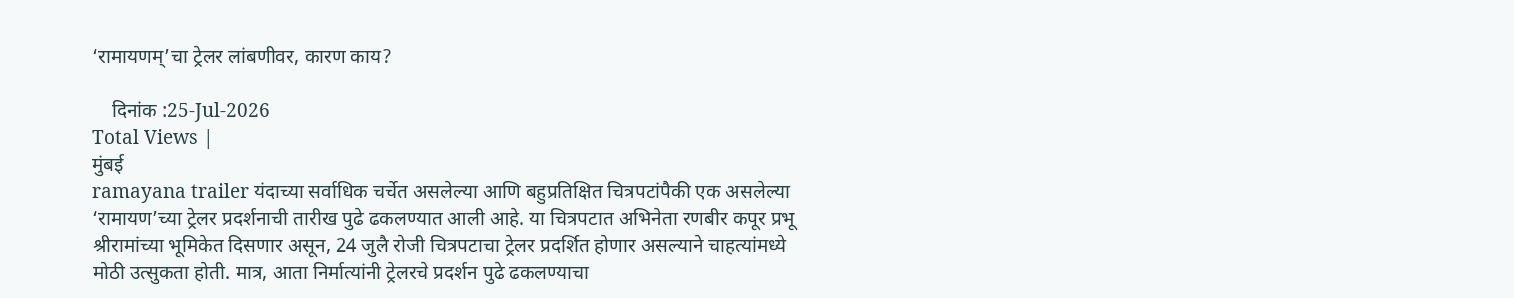‘रामायणम्’चा ट्रेलर लांबणीवर, कारण काय?

    दिनांक :25-Jul-2026
Total Views |
मुंबई
ramayana trailer यंदाच्या सर्वाधिक चर्चेत असलेल्या आणि बहुप्रतिक्षित चित्रपटांपैकी एक असलेल्या ‘रामायण’च्या ट्रेलर प्रदर्शनाची तारीख पुढे ढकलण्यात आली आहे. या चित्रपटात अभिनेता रणबीर कपूर प्रभू श्रीरामांच्या भूमिकेत दिसणार असून, 24 जुलै रोजी चित्रपटाचा ट्रेलर प्रदर्शित होणार असल्याने चाहत्यांमध्ये मोठी उत्सुकता होती. मात्र, आता निर्मात्यांनी ट्रेलरचे प्रदर्शन पुढे ढकलण्याचा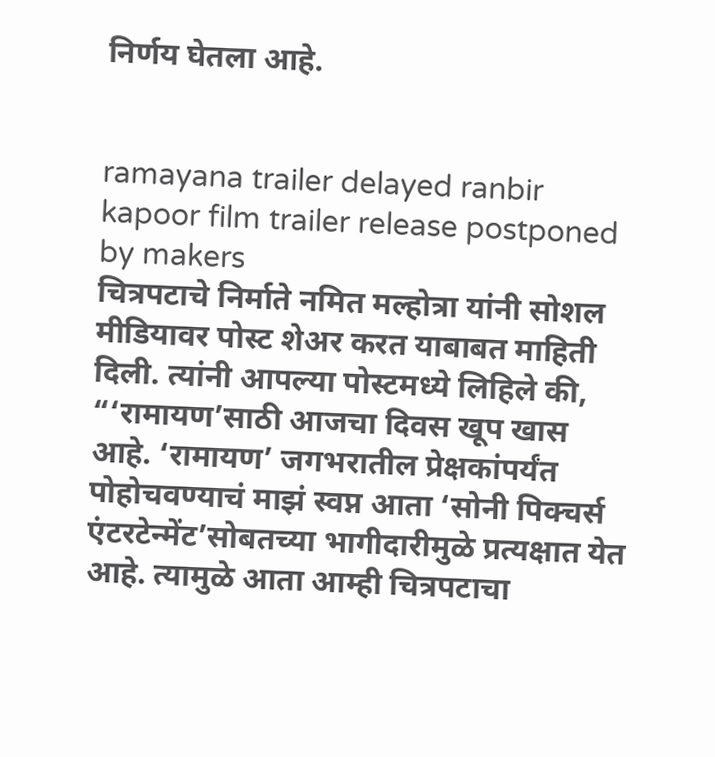निर्णय घेतला आहे.


ramayana trailer delayed ranbir kapoor film trailer release postponed by makers
चित्रपटाचे निर्माते नमित मल्होत्रा यांनी सोशल मीडियावर पोस्ट शेअर करत याबाबत माहिती दिली. त्यांनी आपल्या पोस्टमध्ये लिहिले की, “‘रामायण’साठी आजचा दिवस खूप खास आहे. ‘रामायण’ जगभरातील प्रेक्षकांपर्यंत पोहोचवण्याचं माझं स्वप्न आता ‘सोनी पिक्चर्स एंटरटेन्मेंट’सोबतच्या भागीदारीमुळे प्रत्यक्षात येत आहे. त्यामुळे आता आम्ही चित्रपटाचा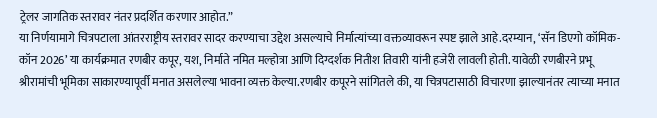ट्रेलर जागतिक स्तरावर नंतर प्रदर्शित करणार आहोत.”
या निर्णयामागे चित्रपटाला आंतरराष्ट्रीय स्तरावर सादर करण्याचा उद्देश असल्याचे निर्मात्यांच्या वक्तव्यावरून स्पष्ट झाले आहे.दरम्यान, ‘सॅन डिएगो कॉमिक-कॉन 2026’ या कार्यक्रमात रणबीर कपूर, यश, निर्माते नमित मल्होत्रा आणि दिग्दर्शक नितीश तिवारी यांनी हजेरी लावली होती. यावेळी रणबीरने प्रभू श्रीरामांची भूमिका साकारण्यापूर्वी मनात असलेल्या भावना व्यक्त केल्या.रणबीर कपूरने सांगितले की, या चित्रपटासाठी विचारणा झाल्यानंतर त्याच्या मनात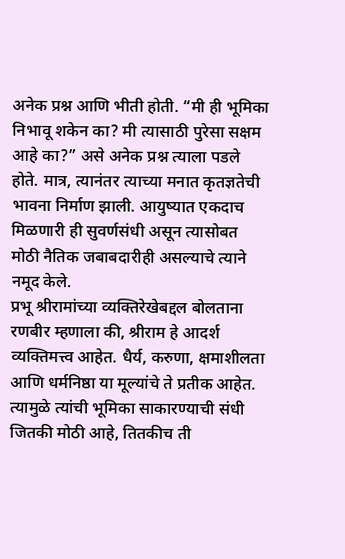अनेक प्रश्न आणि भीती होती. “मी ही भूमिका निभावू शकेन का? मी त्यासाठी पुरेसा सक्षम आहे का?” असे अनेक प्रश्न त्याला पडले होते. मात्र, त्यानंतर त्याच्या मनात कृतज्ञतेची भावना निर्माण झाली. आयुष्यात एकदाच मिळणारी ही सुवर्णसंधी असून त्यासोबत मोठी नैतिक जबाबदारीही असल्याचे त्याने नमूद केले.
प्रभू श्रीरामांच्या व्यक्तिरेखेबद्दल बोलताना रणबीर म्हणाला की, श्रीराम हे आदर्श व्यक्तिमत्त्व आहेत. धैर्य, करुणा, क्षमाशीलता आणि धर्मनिष्ठा या मूल्यांचे ते प्रतीक आहेत. त्यामुळे त्यांची भूमिका साकारण्याची संधी जितकी मोठी आहे, तितकीच ती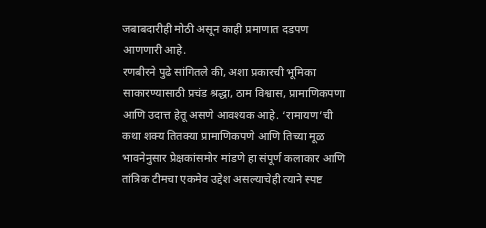जबाबदारीही मोठी असून काही प्रमाणात दडपण आणणारी आहे.
रणबीरने पुढे सांगितले की, अशा प्रकारची भूमिका साकारण्यासाठी प्रचंड श्रद्धा, ठाम विश्वास, प्रामाणिकपणा आणि उदात्त हेतू असणे आवश्यक आहे. ‘रामायण’ची कथा शक्य तितक्या प्रामाणिकपणे आणि तिच्या मूळ भावनेनुसार प्रेक्षकांसमोर मांडणे हा संपूर्ण कलाकार आणि तांत्रिक टीमचा एकमेव उद्देश असल्याचेही त्याने स्पष्ट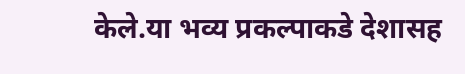केले.या भव्य प्रकल्पाकडे देशासह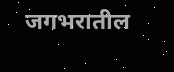जगभरातील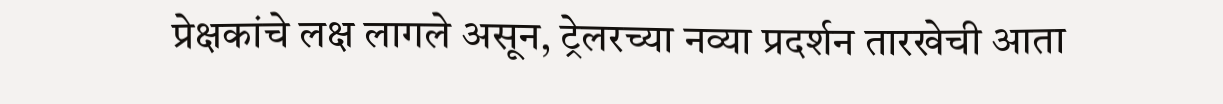प्रेक्षकांचे लक्ष लागले असून, ट्रेलरच्या नव्या प्रदर्शन तारखेची आता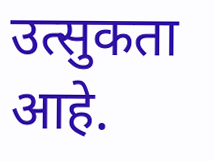उत्सुकता आहे.